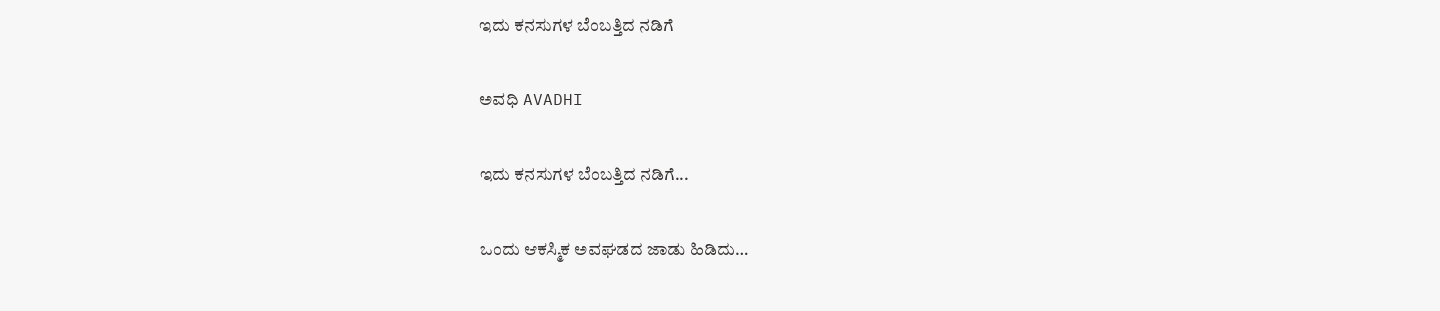ಇದು ಕನಸುಗಳ ಬೆಂಬತ್ತಿದ ನಡಿಗೆ‍

ಅವಧಿ AVADHI

ಇದು ಕನಸುಗಳ ಬೆಂಬತ್ತಿದ ನಡಿಗೆ...

ಒಂದು ಆಕಸ್ಮಿಕ ಅವಘಡದ ಜಾಡು ಹಿಡಿದು…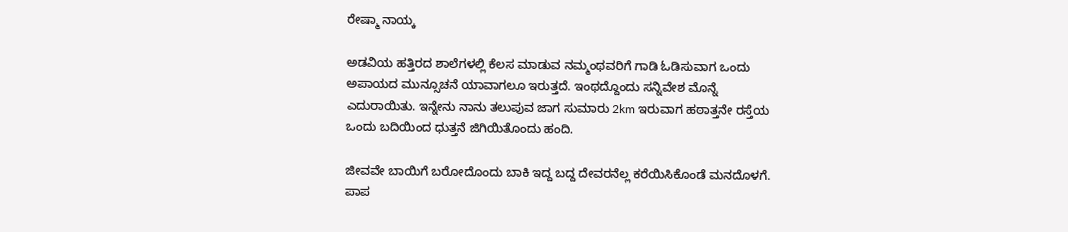ರೇಷ್ಮಾ ನಾಯ್ಕ

ಅಡವಿಯ ಹತ್ತಿರದ ಶಾಲೆಗಳಲ್ಲಿ ಕೆಲಸ ಮಾಡುವ ನಮ್ಮಂಥವರಿಗೆ ಗಾಡಿ ಓಡಿಸುವಾಗ ಒಂದು ಅಪಾಯದ ಮುನ್ಸೂಚನೆ ಯಾವಾಗಲೂ ಇರುತ್ತದೆ. ಇಂಥದ್ದೊಂದು ಸನ್ನಿವೇಶ ಮೊನ್ನೆ ಎದುರಾಯಿತು. ಇನ್ನೇನು ನಾನು ತಲುಪುವ ಜಾಗ ಸುಮಾರು 2km ಇರುವಾಗ ಹಠಾತ್ತನೇ ರಸ್ತೆಯ ಒಂದು ಬದಿಯಿಂದ ಧುತ್ತನೆ ಜಿಗಿಯಿತೊಂದು ಹಂದಿ.

ಜೀವವೇ ಬಾಯಿಗೆ ಬರೋದೊಂದು ಬಾಕಿ ಇದ್ದ ಬದ್ದ ದೇವರನೆಲ್ಲ ಕರೆಯಿಸಿಕೊಂಡೆ ಮನದೊಳಗೆ. ಪಾಪ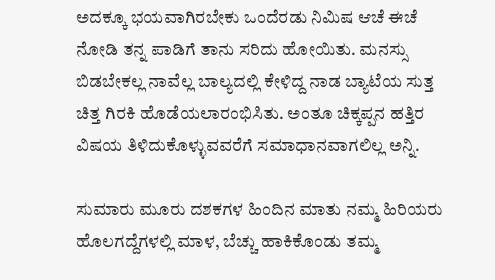ಅದಕ್ಕೂ ಭಯವಾಗಿರಬೇಕು ಒಂದೆರಡು ನಿಮಿಷ ಆಚೆ ಈಚೆ ನೋಡಿ ತನ್ನ ಪಾಡಿಗೆ ತಾನು ಸರಿದು ಹೋಯಿತು. ಮನಸ್ಸು ಬಿಡಬೇಕಲ್ಲ ನಾವೆಲ್ಲ ಬಾಲ್ಯದಲ್ಲಿ ಕೇಳಿದ್ದ ನಾಡ ಬ್ಯಾಟೆಯ ಸುತ್ತ ಚಿತ್ತ ಗಿರಕಿ ಹೊಡೆಯಲಾರಂಭಿಸಿತು. ಅಂತೂ ಚಿಕ್ಕಪ್ಪನ ಹತ್ತಿರ ವಿಷಯ ತಿಳಿದುಕೊಳ್ಳುವವರೆಗೆ ಸಮಾಧಾನವಾಗಲಿಲ್ಲ ಅನ್ನಿ.

ಸುಮಾರು ಮೂರು ದಶಕಗಳ ಹಿಂದಿನ ಮಾತು ನಮ್ಮ ಹಿರಿಯರು ಹೊಲಗದ್ದೆಗಳಲ್ಲಿ ಮಾಳ, ಬೆಚ್ಚು ಹಾಕಿಕೊಂಡು ತಮ್ಮ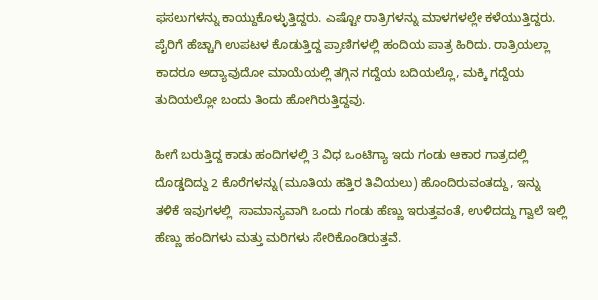ಫಸಲುಗಳನ್ನು ಕಾಯ್ದುಕೊಳ್ಳುತ್ತಿದ್ದರು. ಎಷ್ಟೋ ರಾತ್ರಿಗಳನ್ನು ಮಾಳಗಳಲ್ಲೇ ಕಳೆಯುತ್ತಿದ್ದರು. ಪೈರಿಗೆ ಹೆಚ್ಚಾಗಿ ಉಪಟಳ ಕೊಡುತ್ತಿದ್ದ ಪ್ರಾಣಿಗಳಲ್ಲಿ ಹಂದಿಯ ಪಾತ್ರ ಹಿರಿದು. ರಾತ್ರಿಯಲ್ಲಾ ಕಾದರೂ ಅದ್ಯಾವುದೋ ಮಾಯೆಯಲ್ಲಿ ತಗ್ಗಿನ ಗದ್ದೆಯ ಬದಿಯಲ್ಲೊ, ಮಕ್ಕಿ ಗದ್ದೆಯ ತುದಿಯಲ್ಲೋ ಬಂದು ತಿಂದು ಹೋಗಿರುತ್ತಿದ್ದವು.

ಹೀಗೆ ಬರುತ್ತಿದ್ದ ಕಾಡು ಹಂದಿಗಳಲ್ಲಿ 3 ವಿಧ ಒಂಟಿಗ್ಯಾ ಇದು ಗಂಡು ಆಕಾರ ಗಾತ್ರದಲ್ಲಿ ದೊಡ್ಡದಿದ್ದು 2 ಕೊರೆಗಳನ್ನು(ಮೂತಿಯ ಹತ್ತಿರ ತಿವಿಯಲು) ಹೊಂದಿರುವಂತದ್ದು, ಇನ್ನು ತಳಿಕೆ ಇವುಗಳಲ್ಲಿ  ಸಾಮಾನ್ಯವಾಗಿ ಒಂದು ಗಂಡು ಹೆಣ್ಣು ಇರುತ್ತವಂತೆ, ಉಳಿದದ್ದು ಗ್ವಾಲೆ ಇಲ್ಲಿ ಹೆಣ್ಣು ಹಂದಿಗಳು ಮತ್ತು ಮರಿಗಳು ಸೇರಿಕೊಂಡಿರುತ್ತವೆ.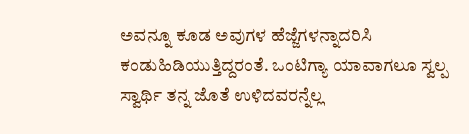ಅವನ್ನೂ ಕೂಡ ಅವುಗಳ ಹೆಜ್ಜೆಗಳನ್ನಾದರಿಸಿ ಕಂಡುಹಿಡಿಯುತ್ತಿದ್ದರಂತೆ. ಒಂಟಿಗ್ಯಾ ಯಾವಾಗಲೂ ಸ್ವಲ್ಪ ಸ್ವಾರ್ಥಿ ತನ್ನ ಜೊತೆ ಉಳಿದವರನ್ನೆಲ್ಲ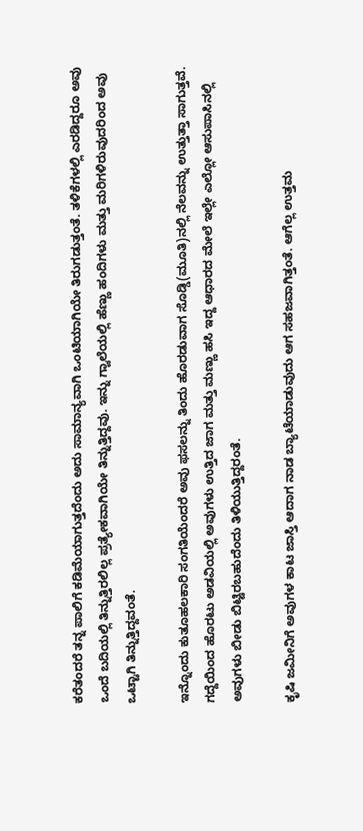ಕರೆತಂದರೆ ತನ್ನ ಪಾಲಿಗೆ ಕಡಿಮೆಯಾಗುತ್ತದೆಂದು ಅದು ಸಾಮಾನ್ಯವಾಗಿ ಒಂಟಿಯಾಗಿಯೇ ತಿರುಗಡುತ್ತಂತೆ. ತಳಿಕೆಗಳಲ್ಲಿ ಎರಡಿದ್ದರೂ ಅವು ಒಂದೆ ಬದಿಯಲ್ಲಿ ತಿನ್ನುತ್ತಿರಲಿಲ್ಲ ಪ್ರತ್ಯೇಕವಾಗಿಯೇ ತಿನ್ನುತ್ತಿದ್ದವು. ಇನ್ನು ಗ್ವಾಲೆಯಲ್ಲಿ ಹೆಣ್ಣು ಹಂದಿಗಳು ಮತ್ತು ಮರಿಗಳಿರುವುದರಿಂದ ಅವು ಒಟ್ಟಾಗಿ ತಿನ್ನುತ್ತಿದ್ದವಂತೆ.

ಇನ್ನೊಂದು ಕುತೂಹಲಕಾರಿ ಸಂಗತಿಯೆಂದರೆ ಅವು ಫಸಲನ್ನು ತಿಂದು ಹೊರಡುವಾಗ ಸೊಡ್ಡಿ(ಮೂತಿ)ನಲ್ಲಿ ನೆಲವನ್ನು ಉತ್ತುತ್ತಾ ಸಾಗುತ್ತವೆ. ಗದ್ದೆಯಿಂದ ಹೊರಟು ಅಡವಿಯಲ್ಲಿ ಅವುಗಳು ಉತ್ತಿದ ಜಾಗ ಮತ್ತು ಮಣ್ಣು ಹಸಿ ಇದ್ದ ಆಧಾರದ ಮೇಲೆ ಇಲ್ಲೇ ಎಲ್ಲೋ ಆಸುಪಾಸಿನಲ್ಲಿ ಅವುಗಳು ಬೀಡು ಬಿಟ್ಟಿರಬಹುದೆಂದು ತಿಳಿಯುತ್ತಿದ್ದರಂತೆ.

ಕೃಷಿ ಜಮೀನಿಗೆ ಅವುಗಳ ಕಾಟ ಜಾಸ್ತಿ ಆದಾಗ ನಾಡ ಬ್ಯಾಟೆಯಾಡುವುದು ಆಗ ಸಹಜವಾಗಿತ್ತಂತೆ. ಆಗೆಲ್ಲ ಉತ್ತಮ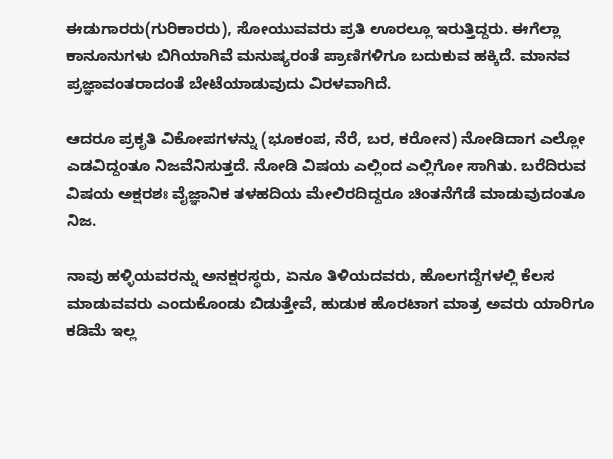ಈಡುಗಾರರು(ಗುರಿಕಾರರು), ಸೋಯುವವರು ಪ್ರತಿ ಊರಲ್ಲೂ ಇರುತ್ತಿದ್ದರು. ಈಗೆಲ್ಲಾ ಕಾನೂನುಗಳು ಬಿಗಿಯಾಗಿವೆ ಮನುಷ್ಯರಂತೆ ಪ್ರಾಣಿಗಳಿಗೂ ಬದುಕುವ ಹಕ್ಕಿದೆ. ಮಾನವ ಪ್ರಜ್ಞಾವಂತರಾದಂತೆ ಬೇಟೆಯಾಡುವುದು ವಿರಳವಾಗಿದೆ.

ಆದರೂ ಪ್ರಕೃತಿ ವಿಕೋಪಗಳನ್ನು (ಭೂಕಂಪ, ನೆರೆ, ಬರ, ಕರೋನ) ನೋಡಿದಾಗ ಎಲ್ಲೋ ಎಡವಿದ್ದಂತೂ ನಿಜವೆನಿಸುತ್ತದೆ. ನೋಡಿ ವಿಷಯ ಎಲ್ಲಿಂದ ಎಲ್ಲಿಗೋ ಸಾಗಿತು. ಬರೆದಿರುವ ವಿಷಯ ಅಕ್ಷರಶಃ ವೈಜ್ಞಾನಿಕ ತಳಹದಿಯ ಮೇಲಿರದಿದ್ದರೂ ಚಿಂತನೆಗೆಡೆ ಮಾಡುವುದಂತೂ ನಿಜ.

ನಾವು ಹಳ್ಳಿಯವರನ್ನು ಅನಕ್ಷರಸ್ಥರು, ಏನೂ ತಿಳಿಯದವರು, ಹೊಲಗದ್ದೆಗಳಲ್ಲಿ ಕೆಲಸ ಮಾಡುವವರು ಎಂದುಕೊಂಡು ಬಿಡುತ್ತೇವೆ, ಹುಡುಕ ಹೊರಟಾಗ ಮಾತ್ರ ಅವರು ಯಾರಿಗೂ ಕಡಿಮೆ ಇಲ್ಲ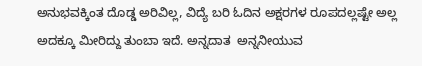ಅನುಭವಕ್ಕಿಂತ ದೊಡ್ಡ ಅರಿವಿಲ್ಲ, ವಿದ್ಯೆ ಬರಿ ಓದಿನ ಅಕ್ಷರಗಳ ರೂಪದಲ್ಲಷ್ಟೇ ಅಲ್ಲ ಅದಕ್ಕೂ ಮೀರಿದ್ದು ತುಂಬಾ ಇದೆ. ಅನ್ನದಾತ  ಅನ್ನನೀಯುವ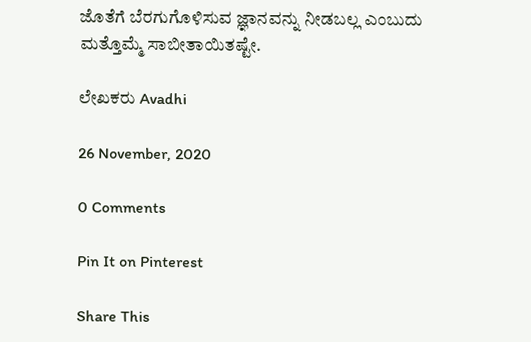ಜೊತೆಗೆ ಬೆರಗುಗೊಳಿಸುವ ಜ್ಞಾನವನ್ನು ನೀಡಬಲ್ಲ ಎಂಬುದು ಮತ್ತೊಮ್ಮೆ ಸಾಬೀತಾಯಿತಷ್ಟೇ.

ಲೇಖಕರು Avadhi

26 November, 2020

0 Comments

Pin It on Pinterest

Share This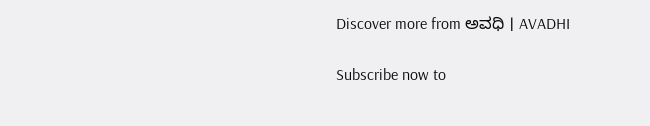Discover more from ಅವಧಿ । AVADHI

Subscribe now to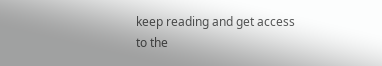keep reading and get access to the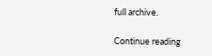full archive.

Continue reading